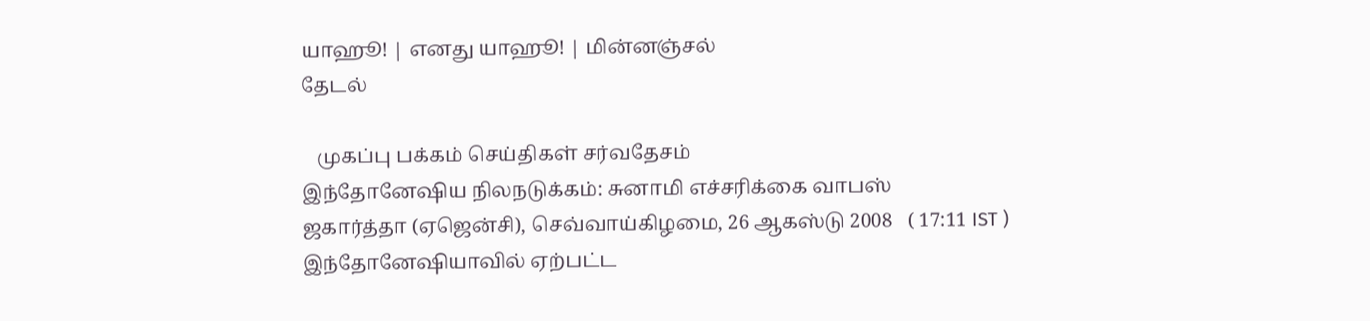யாஹூ! | எனது யாஹூ! | மின்னஞ்சல்
தேடல்

   முகப்பு பக்கம் செய்திகள் சர்வதேசம்
இந்தோனேஷிய நிலநடுக்கம்: சுனாமி எச்சரிக்கை வாபஸ்
ஜகார்த்தா (ஏஜென்சி), செவ்வாய்கிழமை, 26 ஆகஸ்டு 2008   ( 17:11 IST )
இந்தோனேஷியாவில் ஏற்பட்ட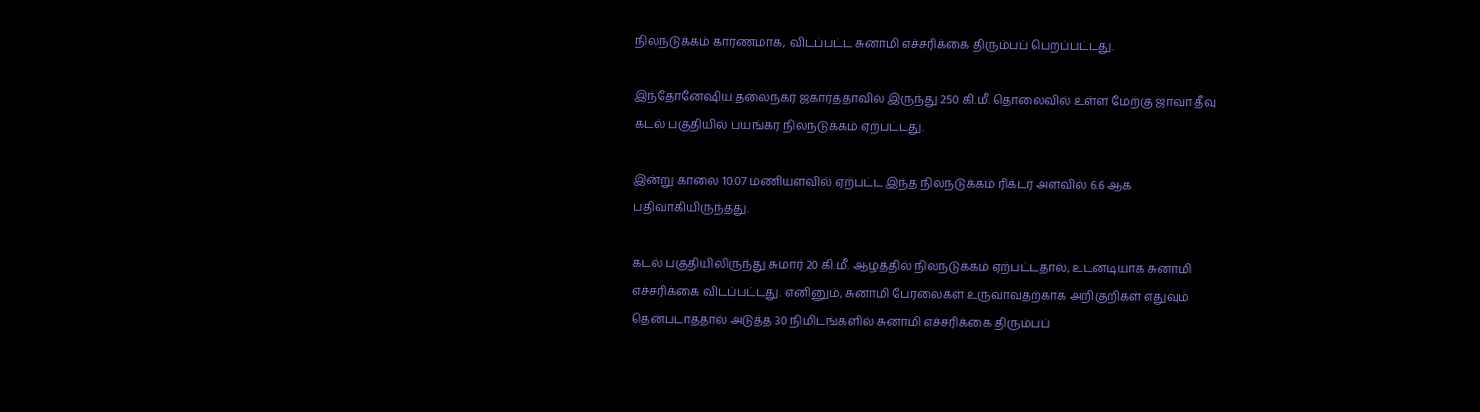நிலநடுக்கம் காரணமாக, விடப்பட்ட சுனாமி எச்சரிக்கை திரும்பப் பெறப்பட்டது.

இந்தோனேஷிய தலைநகர் ஜகார்த்தாவில் இருந்து 250 கி.மீ. தொலைவில் உள்ள மேற்கு ஜாவா தீவு கடல் பகுதியில் பயங்கர நிலநடுக்கம் ஏற்பட்டது.

இன்று காலை 10.07 மணியளவில் ஏற்பட்ட இந்த நிலநடுக்கம் ரிக்டர் அளவில் 6.6 ஆக பதிவாகியிருந்தது.

கடல் பகுதியிலிருந்து சுமார் 20 கி.மீ. ஆழத்தில் நிலநடுக்கம் ஏற்பட்டதால், உடனடியாக சுனாமி எச்சரிக்கை விடப்பட்டது. எனினும், சுனாமி பேரலைகள் உருவாவதற்காக அறிகுறிகள் எதுவும் தென்படாததால் அடுத்த 30 நிமிடங்களில் சுனாமி எச்சரிக்கை திரும்பப்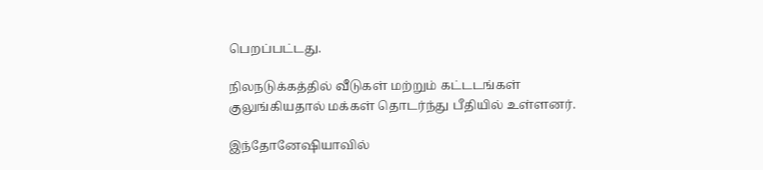பெறப்பட்டது.

நிலநடுக்கத்தில் வீடுகள் மற்றும் கட்டடங்கள் குலுங்கியதால் மக்கள் தொடர்ந்து பீதியில் உள்ளனர்.

இந்தோனேஷியாவில்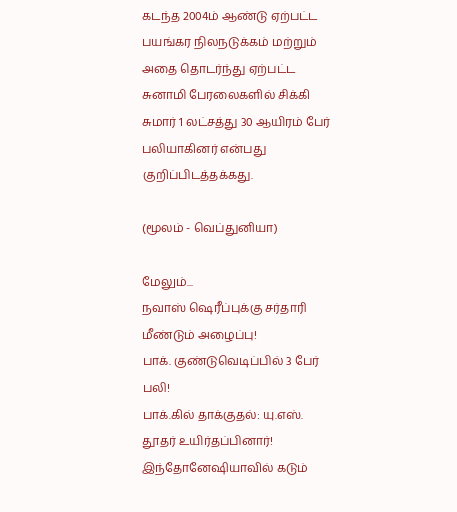கடந்த 2004ம் ஆண்டு ஏற்பட்ட பயங்கர நிலநடுக்கம் மற்றும் அதை தொடர்ந்து ஏற்பட்ட சுனாமி பேரலைகளில் சிக்கி சுமார் 1 லட்சத்து 30 ஆயிரம் பேர் பலியாகினர் என்பது குறிப்பிடத்தக்கது.

(மூலம் - வெப்துனியா)

மேலும்...
நவாஸ் ஷெரீப்புக்கு சர்தாரி மீண்டும் அழைப்பு!
பாக். குண்டுவெடிப்பில் 3 பேர் பலி!
பாக்.கில் தாக்குதல்: யு.எஸ். தூதர் உயிர்தப்பினார்!
இந்தோனேஷியாவில் கடும்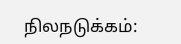நிலநடுக்கம்: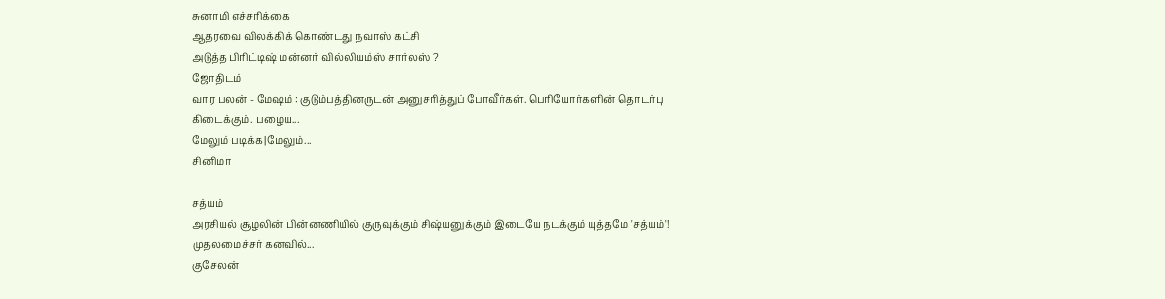சுனாமி எச்சரிக்கை
ஆதரவை விலக்கிக் கொண்டது நவாஸ் கட்சி
அடுத்த பிரிட்டிஷ் மன்னர் வில்லியம்ஸ் சார்லஸ் ?
ஜோதிடம்
வார பலன் - மேஷம் : குடும்பத்தினருடன் அனுசரித்துப் போவீர்கள். பெரியோர்களின் தொடர்பு கிடைக்கும். பழைய...
மேலும் படிக்க|மேலும்...
சினிமா

சத்யம்
அரசியல் சூழலின் பின்னணியில் குருவுக்கும் சிஷ்யனுக்கும் இடையே நடக்கும் யுத்தமே 'சத்யம்'! முதலமைச்சர் கனவில்...
குசேலன்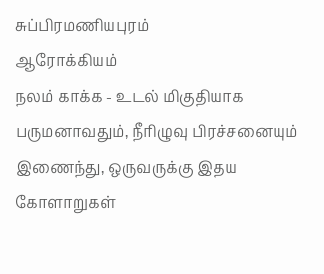சுப்பிரமணியபுரம்
ஆரோக்கியம்
நலம் காக்க - உடல் மிகுதியாக பருமனாவதும், நீரிழுவு பிரச்சனையும் இணைந்து, ஒருவருக்கு இதய கோளாறுகள்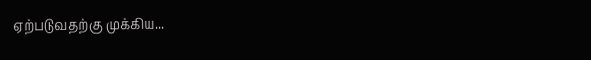ஏற்படுவதற்கு முக்கிய...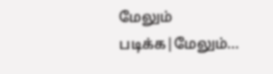மேலும் படிக்க|மேலும்...